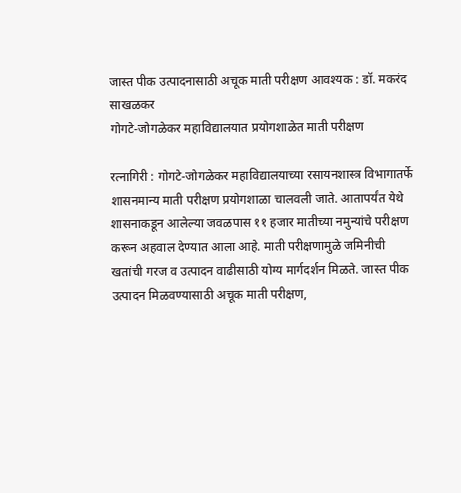जास्त पीक उत्पादनासाठी अचूक माती परीक्षण आवश्यक : डॉ. मकरंद साखळकर
गोगटे-जोगळेकर महाविद्यालयात प्रयोगशाळेत माती परीक्षण

रत्नागिरी : गोगटे-जोगळेकर महाविद्यालयाच्या रसायनशास्त्र विभागातर्फे शासनमान्य माती परीक्षण प्रयोगशाळा चालवली जाते. आतापर्यंत येथे शासनाकडून आलेल्या जवळपास ११ हजार मातीच्या नमुन्यांचे परीक्षण करून अहवाल देण्यात आला आहे. माती परीक्षणामुळे जमिनीची खतांची गरज व उत्पादन वाढीसाठी योग्य मार्गदर्शन मिळते. जास्त पीक उत्पादन मिळवण्यासाठी अचूक माती परीक्षण,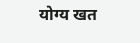योग्य खत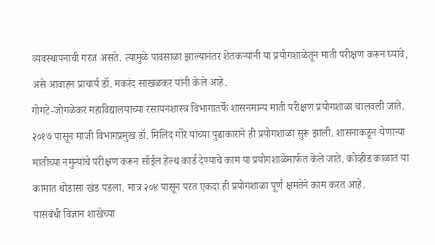व्यवस्थापनाची गरज असते. त्यामुळे पावसाळा झाल्यानंतर शेतकऱ्यांनी या प्रयोगशाळेतून माती परीक्षण करून घ्यावे, असे आवाहन प्राचार्य डॉ. मकरंद साखळकर यांनी केले आहे.
गोगटे-जोगळेकर महाविद्यालयाच्या रसायनशास्त्र विभागातर्फे शासनमान्य माती परीक्षण प्रयोगशाळा चालवली जाते. २०१७ पासून माजी विभागप्रमुख डॉ. मिलिंद गोरे यांच्या पुढाकाराने ही प्रयोगशाळा सुरू झाली. शासनाकडून येणाऱ्या मातीच्या नमुन्यांचे परीक्षण करून सॉईल हेल्थ कार्ड देण्याचे काम या प्रयोगशाळेमार्फत केले जाते. कोव्हीड काळात या कामात थोडासा खंड पडला. मात्र २०४ पासून परत एकदा ही प्रयोगशाळा पूर्ण क्षमतेने काम करत आहे.
यासंबंधी विज्ञान शाखेच्या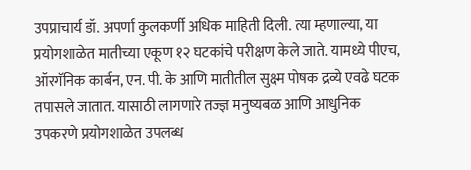उपप्राचार्य डॉ. अपर्णा कुलकर्णी अधिक माहिती दिली. त्या म्हणाल्या, या प्रयोगशाळेत मातीच्या एकूण १२ घटकांचे परीक्षण केले जाते. यामध्ये पीएच, ऑरगॅनिक कार्बन, एन. पी. के आणि मातीतील सुक्ष्म पोषक द्रव्ये एवढे घटक तपासले जातात. यासाठी लागणारे तज्ज्ञ मनुष्यबळ आणि आधुनिक उपकरणे प्रयोगशाळेत उपलब्ध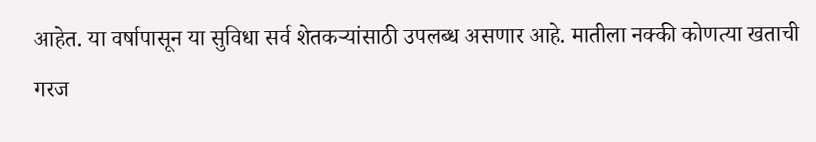आहेत. या वर्षापासून या सुविधा सर्व शेतकऱ्यांसाठी उपलब्ध असणार आहे. मातीला नक्की कोणत्या खताची गरज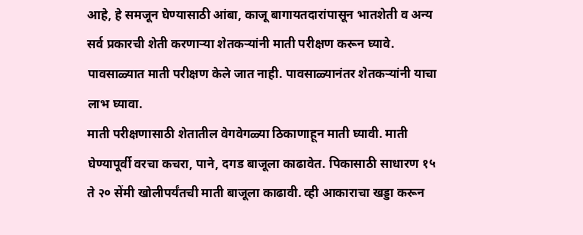आहे, हे समजून घेण्यासाठी आंबा, काजू बागायतदारांपासून भातशेती व अन्य सर्व प्रकारची शेती करणाऱ्या शेतकऱ्यांनी माती परीक्षण करून घ्यावे. पावसाळ्यात माती परीक्षण केले जात नाही. पावसाळ्यानंतर शेतकऱ्यांनी याचा लाभ घ्यावा.
माती परीक्षणासाठी शेतातील वेगवेगळ्या ठिकाणाहून माती घ्यावी. माती घेण्यापूर्वी वरचा कचरा, पाने, दगड बाजूला काढावेत. पिकासाठी साधारण १५ ते २० सेंमी खोलीपर्यंतची माती बाजूला काढावी. व्ही आकाराचा खड्डा करून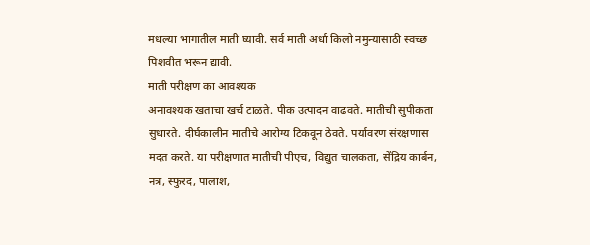मधल्या भागातील माती घ्यावी. सर्व माती अर्धा किलो नमुन्यासाठी स्वच्छ पिशवीत भरून द्यावी.
माती परीक्षण का आवश्यक
अनावश्यक खताचा खर्च टाळते. पीक उत्पादन वाढवते. मातीची सुपीकता सुधारते. दीर्घकालीन मातीचे आरोग्य टिकवून ठेवते. पर्यावरण संरक्षणास मदत करते. या परीक्षणात मातीची पीएच, विद्युत चालकता, सेंद्रिय कार्बन, नत्र, स्फुरद, पालाश,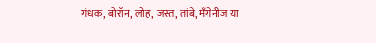गंधक, बोरॉन, लोह, जस्त, तांबे, मॅंगेनीज या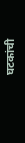घटकांची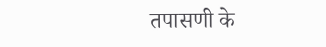तपासणी के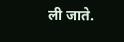ली जाते.